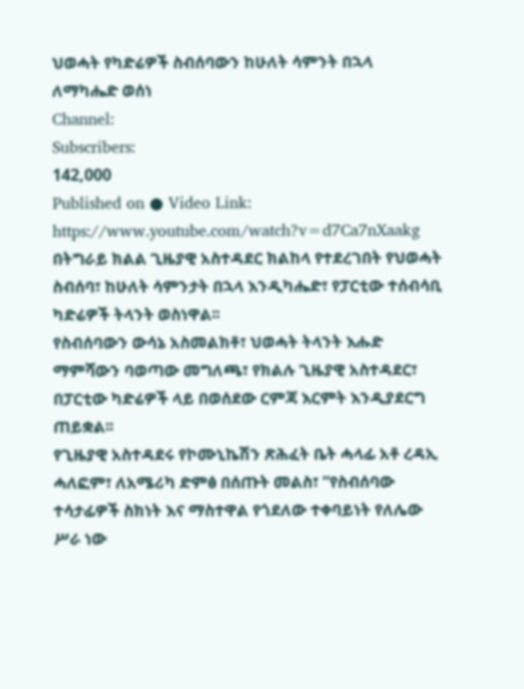ህወሓት የካድሬዎች ስብሰባውን ከሁለት ሳምንት በኋላ ለማካሔድ ወሰነ
Channel:
Subscribers:
142,000
Published on ● Video Link: https://www.youtube.com/watch?v=d7Ca7nXaakg
በትግራይ ክልል ጊዜያዊ አስተዳደር ክልከላ የተደረገበት የህወሓት ስብሰባ፣ ከሁለት ሳምንታት በኋላ እንዲካሔድ፣ የፓርቲው ተሰብሳቢ ካድሬዎች ትላንት ወስነዋል፡፡
የስብሰባውን ውሳኔ አስመልክቶ፣ ህወሓት ትላንት እሑድ ማምሻውን ባወጣው መግለጫ፣ የክልሉ ጊዜያዊ አስተዳደር፣ በፓርቲው ካድሬዎች ላይ በወሰደው ርምጃ እርምት እንዲያደርግ ጠይቋል፡፡
የጊዜያዊ አስተዳደሩ የኮሙኒኬሽን ጽሕፈት ቤት ሓላፊ አቶ ረዳኢ ሓለፎም፣ ለአሜሪካ ድምፅ በሰጡት መልስ፣ “የስብሰባው ተሳታፊዎች ስክነት እና ማስተዋል የጎደለው ተቀባይነት የለሌው ሥራ ነው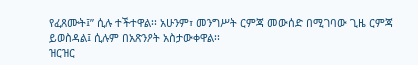የፈጸሙት፤” ሲሉ ተችተዋል፡፡ አሁንም፣ መንግሥት ርምጃ መውሰድ በሚገባው ጊዜ ርምጃ ይወስዳል፤ ሲሉም በአጽንዖት አስታውቀዋል፡፡
ዝርዝር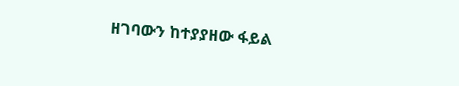ዘገባውን ከተያያዘው ፋይል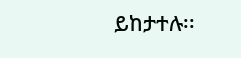ይከታተሉ፡፡